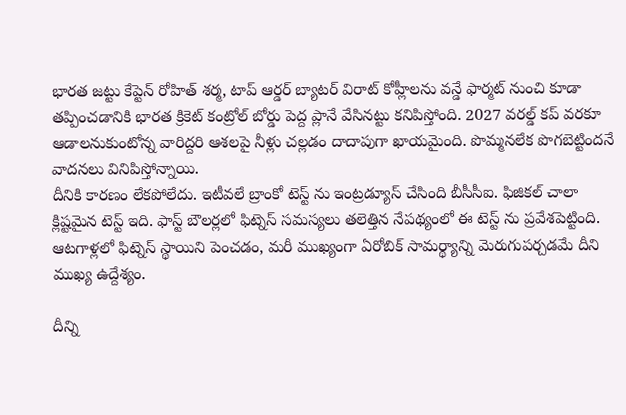భారత జట్టు కేప్టెన్ రోహిత్ శర్మ, టాప్ ఆర్డర్ బ్యాటర్ విరాట్ కోహ్లీలను వన్డే ఫార్మట్ నుంచి కూడా తప్పించడానికి భారత క్రికెట్ కంట్రోల్ బోర్డు పెద్ద ప్లానే వేసినట్టు కనిపిస్తోంది. 2027 వరల్డ్ కప్ వరకూ ఆడాలనుకుంటోన్న వారిద్దరి ఆశలపై నీళ్లు చల్లడం దాదాపుగా ఖాయమైంది. పొమ్మనలేక పొగబెట్టిందనే వాదనలు వినిపిస్తోన్నాయి.
దీనికి కారణం లేకపోలేదు. ఇటీవలే బ్రాంకో టెస్ట్ ను ఇంట్రడ్యూస్ చేసింది బీసీసీఐ. ఫిజికల్ చాలా క్లిష్టమైన టెస్ట్ ఇది. ఫాస్ట్ బౌలర్లలో ఫిట్నెస్ సమస్యలు తలెత్తిన నేపథ్యంలో ఈ టెస్ట్ ను ప్రవేశపెట్టింది. ఆటగాళ్లలో ఫిట్నెస్ స్థాయిని పెంచడం, మరీ ముఖ్యంగా ఏరోబిక్ సామర్థ్యాన్ని మెరుగుపర్చడమే దీని ముఖ్య ఉద్దేశ్యం.

దీన్ని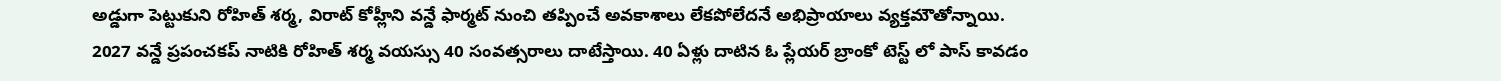అడ్డుగా పెట్టుకుని రోహిత్ శర్మ, విరాట్ కోహ్లీని వన్డే ఫార్మట్ నుంచి తప్పించే అవకాశాలు లేకపోలేదనే అభిప్రాయాలు వ్యక్తమౌతోన్నాయి. 2027 వన్డే ప్రపంచకప్ నాటికి రోహిత్ శర్మ వయస్సు 40 సంవత్సరాలు దాటేస్తాయి. 40 ఏళ్లు దాటిన ఓ ప్లేయర్ బ్రాంకో టెస్ట్ లో పాస్ కావడం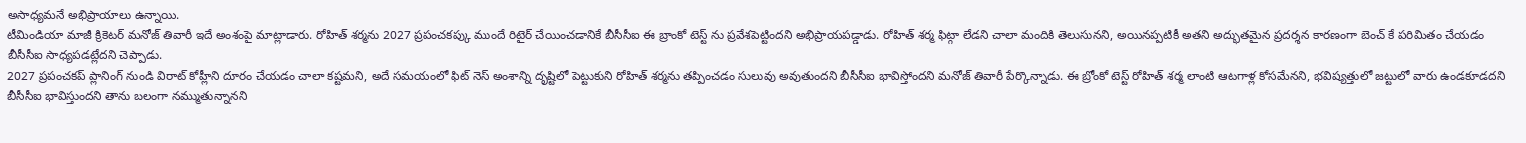అసాధ్యమనే అభిప్రాయాలు ఉన్నాయి.
టీమిండియా మాజీ క్రికెటర్ మనోజ్ తివారీ ఇదే అంశంపై మాట్లాడారు. రోహిత్ శర్మను 2027 ప్రపంచకప్కు ముందే రిటైర్ చేయించడానికే బీసీసీఐ ఈ బ్రాంకో టెస్ట్ ను ప్రవేశపెట్టిందని అభిప్రాయపడ్డాడు. రోహిత్ శర్మ ఫిట్గా లేడని చాలా మందికి తెలుసునని, అయినప్పటికీ అతని అద్భుతమైన ప్రదర్శన కారణంగా బెంచ్ కే పరిమితం చేయడం బీసీసీఐ సాధ్యపడట్లేదని చెప్పాడు.
2027 ప్రపంచకప్ ప్లానింగ్ నుండి విరాట్ కోహ్లీని దూరం చేయడం చాలా కష్టమని, అదే సమయంలో ఫిట్ నెస్ అంశాన్ని దృష్టిలో పెట్టుకుని రోహిత్ శర్మను తప్పించడం సులువు అవుతుందని బీసీసీఐ భావిస్తోందని మనోజ్ తివారీ పేర్కొన్నాడు. ఈ బ్రోంకో టెస్ట్ రోహిత్ శర్మ లాంటి ఆటగాళ్ల కోసమేనని, భవిష్యత్తులో జట్టులో వారు ఉండకూడదని బీసీసీఐ భావిస్తుందని తాను బలంగా నమ్ముతున్నానని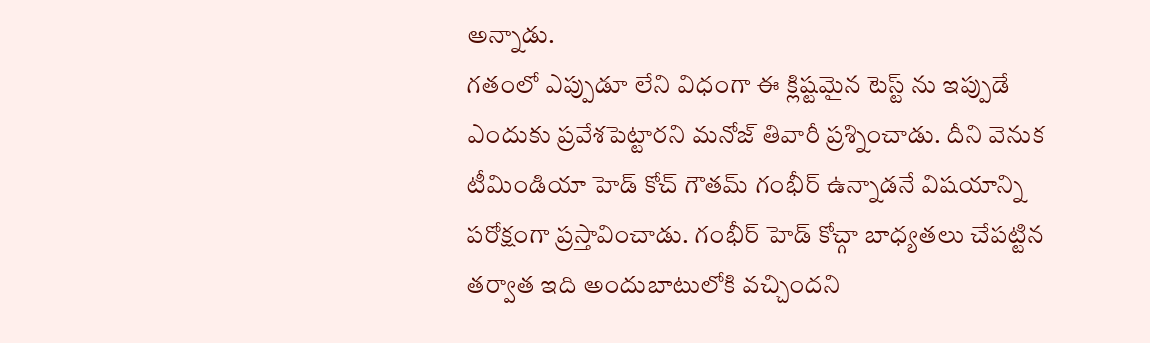అన్నాడు.
గతంలో ఎప్పుడూ లేని విధంగా ఈ క్లిష్టమైన టెస్ట్ ను ఇప్పుడే ఎందుకు ప్రవేశపెట్టారని మనోజ్ తివారీ ప్రశ్నించాడు. దీని వెనుక టీమిండియా హెడ్ కోచ్ గౌతమ్ గంభీర్ ఉన్నాడనే విషయాన్ని పరోక్షంగా ప్రస్తావించాడు. గంభీర్ హెడ్ కోచ్గా బాధ్యతలు చేపట్టిన తర్వాత ఇది అందుబాటులోకి వచ్చిందని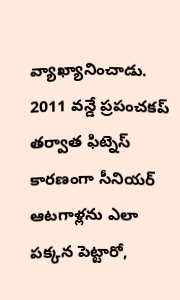వ్యాఖ్యానించాడు.
2011 వన్డే ప్రపంచకప్ తర్వాత ఫిట్నెస్ కారణంగా సీనియర్ ఆటగాళ్లను ఎలా పక్కన పెట్టారో,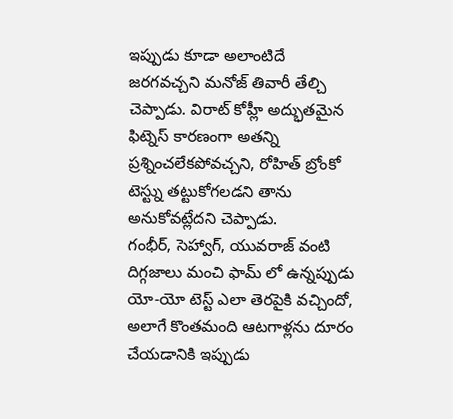ఇప్పుడు కూడా అలాంటిదే జరగవచ్చని మనోజ్ తివారీ తేల్చి చెప్పాడు. విరాట్ కోహ్లీ అద్భుతమైన ఫిట్నెస్ కారణంగా అతన్ని ప్రశ్నించలేకపోవచ్చని, రోహిత్ బ్రోంకో టెస్ట్ను తట్టుకోగలడని తాను అనుకోవట్లేదని చెప్పాడు.
గంభీర్, సెహ్వాగ్, యువరాజ్ వంటి దిగ్గజాలు మంచి ఫామ్ లో ఉన్నప్పుడు యో-యో టెస్ట్ ఎలా తెరపైకి వచ్చిందో, అలాగే కొంతమంది ఆటగాళ్లను దూరం చేయడానికి ఇప్పుడు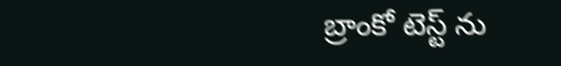బ్రాంకో టెస్ట్ ను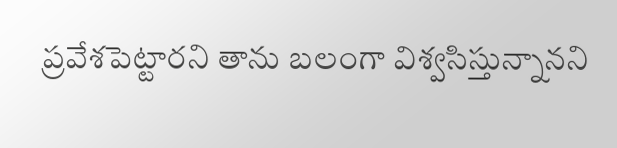ప్రవేశపెట్టారని తాను బలంగా విశ్వసిస్తున్నానని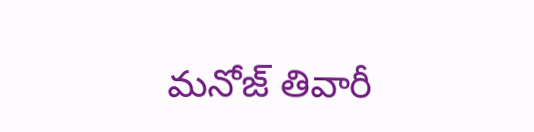మనోజ్ తివారీ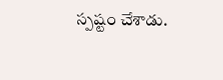స్పష్టం చేశాడు.